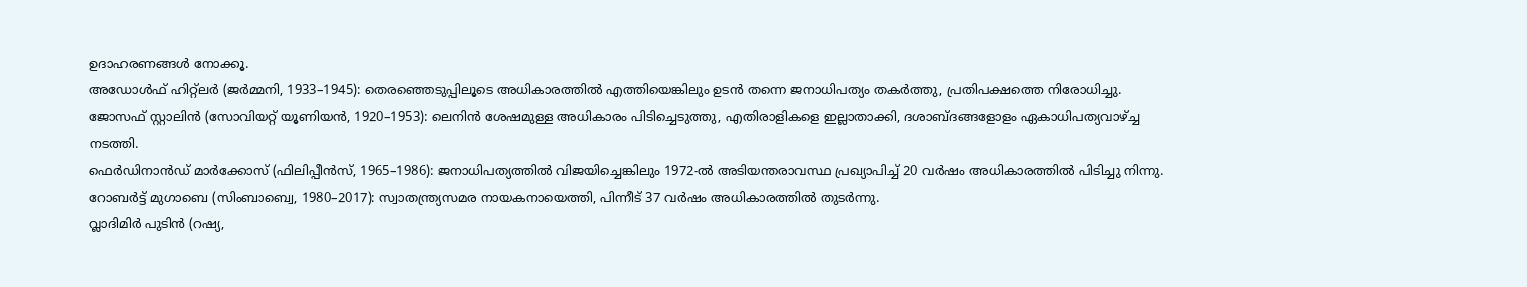ഉദാഹരണങ്ങൾ നോക്കൂ.
അഡോൾഫ് ഹിറ്റ്ലർ (ജർമ്മനി, 1933–1945): തെരഞ്ഞെടുപ്പിലൂടെ അധികാരത്തിൽ എത്തിയെങ്കിലും ഉടൻ തന്നെ ജനാധിപത്യം തകർത്തു, പ്രതിപക്ഷത്തെ നിരോധിച്ചു.
ജോസഫ് സ്റ്റാലിൻ (സോവിയറ്റ് യൂണിയൻ, 1920–1953): ലെനിൻ ശേഷമുള്ള അധികാരം പിടിച്ചെടുത്തു, എതിരാളികളെ ഇല്ലാതാക്കി, ദശാബ്ദങ്ങളോളം ഏകാധിപത്യവാഴ്ച്ച നടത്തി.
ഫെർഡിനാൻഡ് മാർക്കോസ് (ഫിലിപ്പീൻസ്, 1965–1986): ജനാധിപത്യത്തിൽ വിജയിച്ചെങ്കിലും 1972-ൽ അടിയന്തരാവസ്ഥ പ്രഖ്യാപിച്ച് 20 വർഷം അധികാരത്തിൽ പിടിച്ചു നിന്നു.
റോബർട്ട് മുഗാബെ (സിംബാബ്വെ, 1980–2017): സ്വാതന്ത്ര്യസമര നായകനായെത്തി, പിന്നീട് 37 വർഷം അധികാരത്തിൽ തുടർന്നു.
വ്ലാദിമിർ പുടിൻ (റഷ്യ,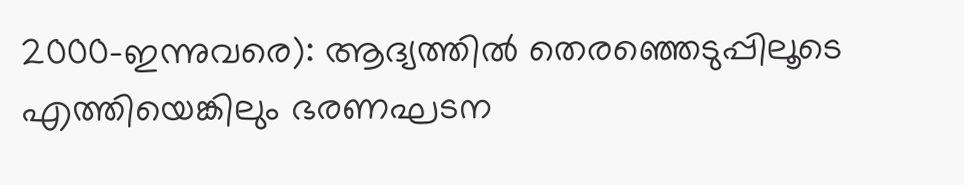2000–ഇന്നുവരെ): ആദ്യത്തിൽ തെരഞ്ഞെടുപ്പിലൂടെ എത്തിയെങ്കിലും ഭരണഘടന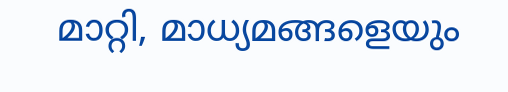മാറ്റി, മാധ്യമങ്ങളെയും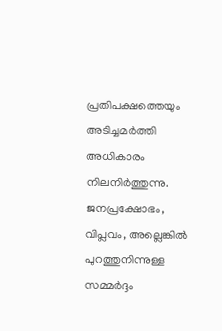പ്രതിപക്ഷത്തെയും അടിച്ചമർത്തി അധികാരം നിലനിർത്തുന്നു.
ജനപ്രക്ഷോഭം, വിപ്ലവം, അല്ലെങ്കിൽ പുറത്തുനിന്നുള്ള സമ്മർദ്ദം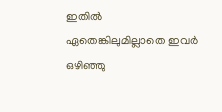ഇതിൽ ഏതെങ്കിലുമില്ലാതെ ഇവർ ഒഴിഞ്ഞു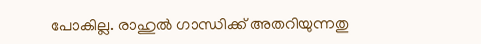പോകില്ല. രാഹുൽ ഗാന്ധിക്ക് അതറിയുന്നതു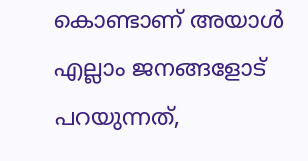കൊണ്ടാണ് അയാൾ എല്ലാം ജനങ്ങളോട് പറയുന്നത്,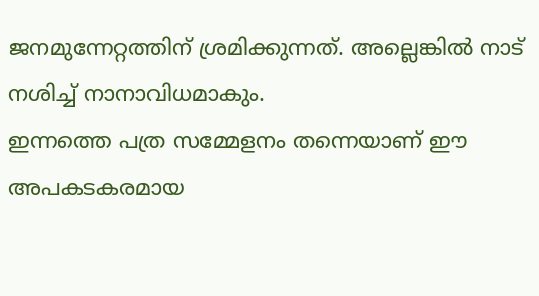ജനമുന്നേറ്റത്തിന് ശ്രമിക്കുന്നത്. അല്ലെങ്കിൽ നാട് നശിച്ച് നാനാവിധമാകും.
ഇന്നത്തെ പത്ര സമ്മേളനം തന്നെയാണ് ഈ അപകടകരമായ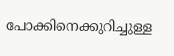പോക്കിനെക്കുറിച്ചുള്ള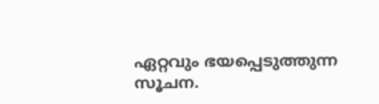ഏറ്റവും ഭയപ്പെടുത്തുന്ന സൂചന.